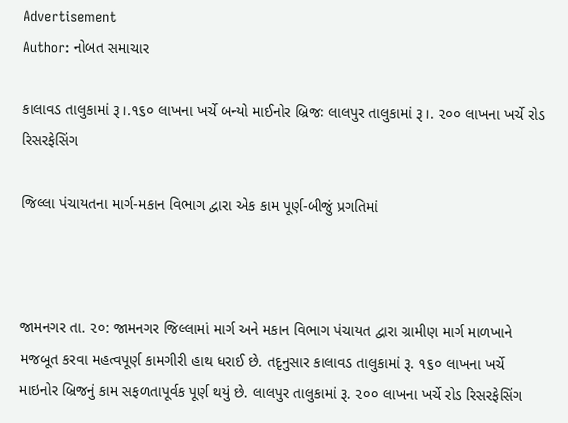Advertisement
Author: નોબત સમાચાર

કાલાવડ તાલુકામાં રૂ।.૧૬૦ લાખના ખર્ચે બન્યો માઈનોર બ્રિજઃ લાલપુર તાલુકામાં રૂ।. ૨૦૦ લાખના ખર્ચે રોડ રિસરફેસિંગ

જિલ્લા પંચાયતના માર્ગ-મકાન વિભાગ દ્વારા એક કામ પૂર્ણ-બીજું પ્રગતિમાં



જામનગર તા. ૨૦: જામનગર જિલ્લામાં માર્ગ અને મકાન વિભાગ પંચાયત દ્વારા ગ્રામીણ માર્ગ માળખાને મજબૂત કરવા મહત્વપૂર્ણ કામગીરી હાથ ધરાઈ છે. તદૃનુસાર કાલાવડ તાલુકામાં રૂ. ૧૬૦ લાખના ખર્ચે માઇનોર બ્રિજનું કામ સફળતાપૂર્વક પૂર્ણ થયું છે. લાલપુર તાલુકામાં રૂ. ૨૦૦ લાખના ખર્ચે રોડ રિસરફેસિંગ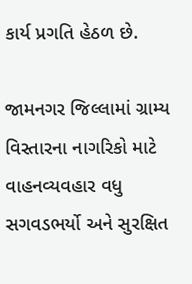કાર્ય પ્રગતિ હેઠળ છે.

જામનગર જિલ્લામાં ગ્રામ્ય વિસ્તારના નાગરિકો માટે વાહનવ્યવહાર વધુ સગવડભર્યો અને સુરક્ષિત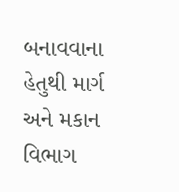બનાવવાના હેતુથી માર્ગ અને મકાન વિભાગ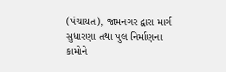(પંચાયત), જામનગર દ્વારા માર્ગ સુધારણા તથા પુલ નિર્માણના કામોને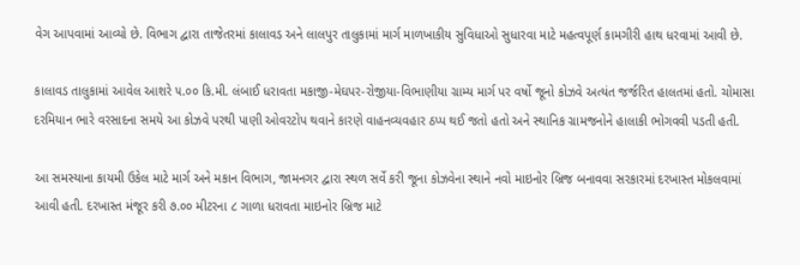વેગ આપવામાં આવ્યો છે. વિભાગ દ્વારા તાજેતરમાં કાલાવડ અને લાલપુર તાલુકામાં માર્ગ માળખાકીય સુવિધાઓ સુધારવા માટે મહત્વપૂર્ણ કામગીરી હાથ ધરવામાં આવી છે.

કાલાવડ તાલુકામાં આવેલ આશરે ૫.૦૦ કિ.મી. લંબાઈ ધરાવતા મકાજી-મેઘપર-રોજીયા-વિભાણીયા ગ્રામ્ય માર્ગ પર વર્ષો જૂનો કોઝવે અત્યંત જર્જરિત હાલતમાં હતો. ચોમાસા દરમિયાન ભારે વરસાદના સમયે આ કોઝવે પરથી પાણી ઓવરટોપ થવાને કારણે વાહનવ્યવહાર ઠપ્પ થઈ જતો હતો અને સ્થાનિક ગ્રામજનોને હાલાકી ભોગવવી પડતી હતી.

આ સમસ્યાના કાયમી ઉકેલ માટે માર્ગ અને મકાન વિભાગ, જામનગર દ્વારા સ્થળ સર્વે કરી જૂના કોઝવેના સ્થાને નવો માઇનોર બ્રિજ બનાવવા સરકારમાં દરખાસ્ત મોકલવામાં આવી હતી. દરખાસ્ત મંજૂર કરી ૭.૦૦ મીટરના ૮ ગાળા ધરાવતા માઇનોર બ્રિજ માટે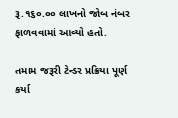રૂ.૧૬૦.૦૦ લાખનો જોબ નંબર ફાળવવામાં આવ્યો હતો.

તમામ જરૂરી ટેન્ડર પ્રક્રિયા પૂર્ણ કર્યા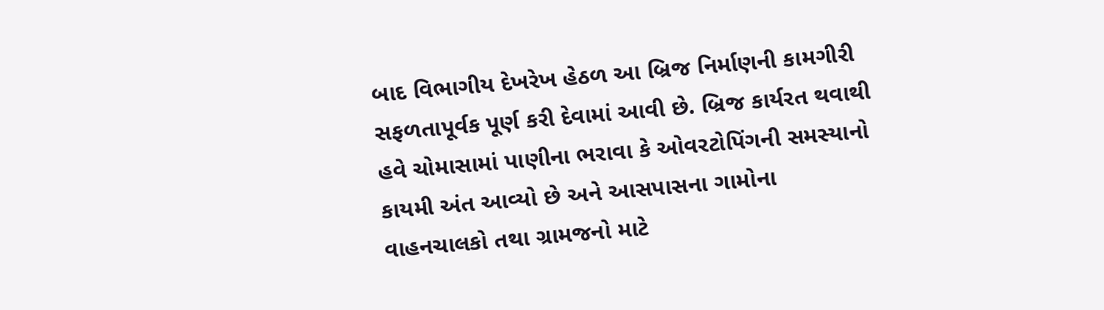બાદ વિભાગીય દેખરેખ હેઠળ આ બ્રિજ નિર્માણની કામગીરી સફળતાપૂર્વક પૂર્ણ કરી દેવામાં આવી છે. બ્રિજ કાર્યરત થવાથી હવે ચોમાસામાં પાણીના ભરાવા કે ઓવરટોપિંગની સમસ્યાનો કાયમી અંત આવ્યો છે અને આસપાસના ગામોના વાહનચાલકો તથા ગ્રામજનો માટે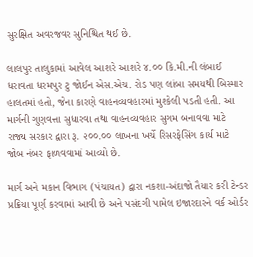સુરક્ષિત અવરજવર સુનિશ્ચિત થઈ છે.

લાલપુર તાલુકામાં આવેલ આશરે આશરે ૪.૦૦ કિ.મી.ની લંબાઈ ધરાવતા ધરમપુર ટુ જોઈન એસ.એચ. રોડ પણ લાંબા સમયથી બિસ્માર હાલતમાં હતો, જેના કારણે વાહનવ્યવહારમાં મુશ્કેલી પડતી હતી. આ માર્ગની ગુણવત્તા સુધારવા તથા વાહનવ્યવહાર સુગમ બનાવવા માટે રાજ્ય સરકાર દ્વારા રૂ. ૨૦૦.૦૦ લાખના ખર્ચે રિસરફેસિંગ કાર્ય માટે જોબ નંબર ફાળવવામાં આવ્યો છે.

માર્ગ અને મકાન વિભાગ (પંચાયત) દ્વારા નકશા-અંદાજો તૈયાર કરી ટેન્ડર પ્રક્રિયા પૂર્ણ કરવામાં આવી છે અને પસંદગી પામેલ ઇજારદારને વર્ક ઓર્ડર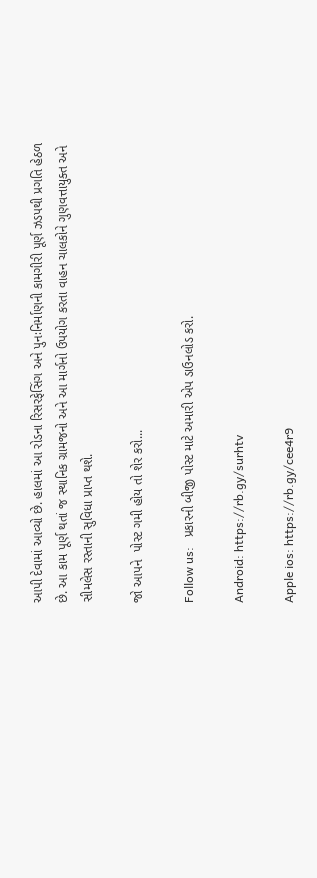આપી દેવામાં આવ્યો છે. હાલમાં આ રોડના રિસરફેસિંગ અને પુનઃનિર્માણની કામગીરી પૂર્ણ ઝડપથી પ્રગતિ હેઠળ છે. આ કામ પૂર્ણ થતાં જ સ્થાનિક ગ્રામજનો અને આ માર્ગનો ઉપયોગ કરતા વાહન ચાલકોને ગુણવત્તાયુક્ત અને સીમલેસ રસ્તાની સુવિધા પ્રાપ્ત થશે.

જો આપને  પોસ્ટ ગમી હોય તો શેર કરો...

Follow us:   પ્રકારની બીજી પોસ્ટ માટે અમારી એપ ડાઉનલોડ કરો.

Android: https://rb.gy/surhtv

Apple ios: https://rb.gy/cee4r9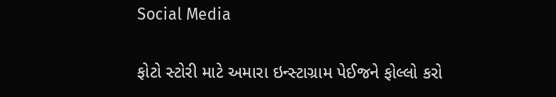Social Media

ફોટો સ્ટોરી માટે અમારા ઇન્સ્ટાગ્રામ પેઈજને ફોલ્લો કરો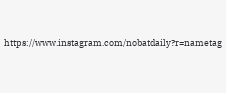https://www.instagram.com/nobatdaily?r=nametag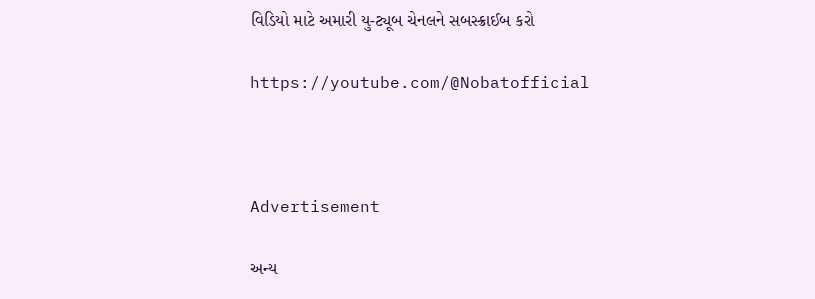વિડિયો માટે અમારી યુ-ટ્યૂબ ચેનલને સબસ્ક્રાઈબ કરો

https://youtube.com/@Nobatofficial



Advertisement

અન્ય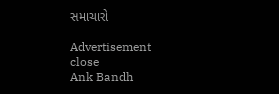સમાચારો

Advertisement
close
Ank Bandh